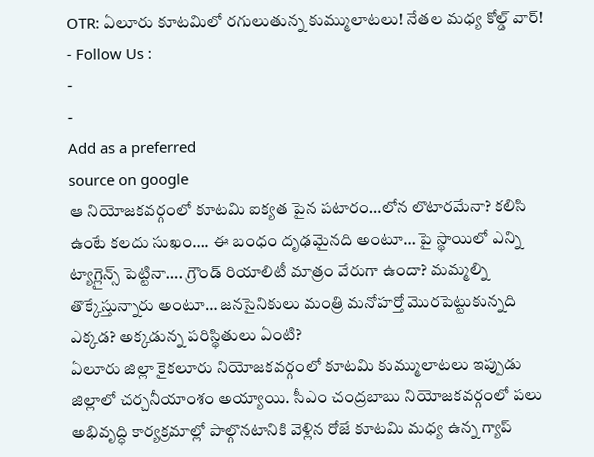OTR: ఏలూరు కూటమిలో రగులుతున్న కుమ్ములాటలు! నేతల మధ్య కోల్డ్ వార్!
- Follow Us :
-
-
Add as a preferred
source on google
ఆ నియోజకవర్గంలో కూటమి ఐక్యత పైన పటారం…లోన లొటారమేనా? కలిసి ఉంటే కలదు సుఖం…. ఈ బంధం దృఢమైనది అంటూ… పై స్థాయిలో ఎన్ని ట్యాగ్లైన్స్ పెట్టినా…. గ్రౌండ్ రియాలిటీ మాత్రం వేరుగా ఉందా? మమ్మల్ని తొక్కేస్తున్నారు అంటూ… జనసైనికులు మంత్రి మనోహర్తో మొరపెట్టుకున్నది ఎక్కడ? అక్కడున్న పరిస్థితులు ఏంటి?
ఏలూరు జిల్లా కైకలూరు నియోజకవర్గంలో కూటమి కుమ్ములాటలు ఇప్పుడు జిల్లాలో చర్చనీయాంశం అయ్యాయి. సీఎం చంద్రబాబు నియోజకవర్గంలో పలు అభివృద్ధి కార్యక్రమాల్లో పాల్గొనటానికి వెళ్లిన రోజే కూటమి మధ్య ఉన్న గ్యాప్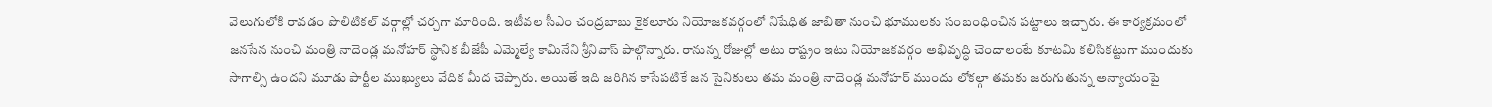వెలుగులోకి రావడం పొలిటికల్ వర్గాల్లో చర్చగా మారింది. ఇటీవల సీఎం చంద్రబాబు కైకలూరు నియోజకవర్గంలో నిషేధిత జాబితా నుంచి భూములకు సంబంధించిన పట్టాలు ఇచ్చారు. ఈ కార్యక్రమంలో జనసేన నుంచి మంత్రి నాదెండ్ల మనోహర్ స్థానిక బీజేపీ ఎమ్మెల్యే కామినేని శ్రీనివాస్ పాల్గొన్నారు. రానున్న రోజుల్లో అటు రాష్ట్రం ఇటు నియోజకవర్గం అభివృద్ధి చెందాలంటే కూటమి కలిసికట్టుగా ముందుకు సాగాల్సి ఉందని మూడు పార్టీల ముఖ్యులు వేదిక మీద చెప్పారు. అయితే ఇది జరిగిన కాసేపటికే జన సైనికులు తమ మంత్రి నాదెండ్ల మనోహర్ ముందు లోకల్గా తమకు జరుగుతున్న అన్యాయంపై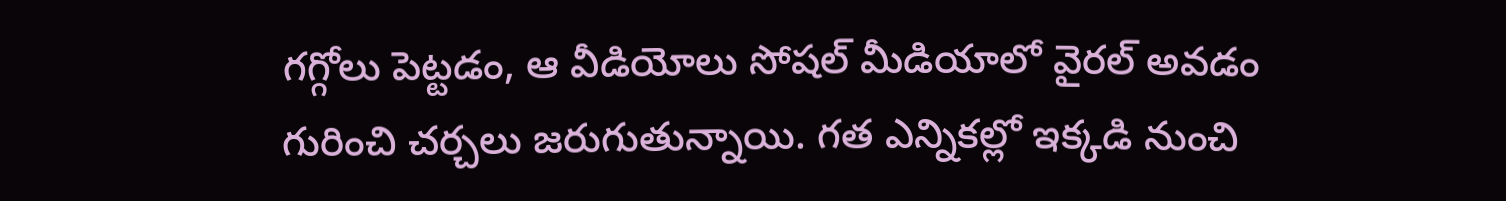గగ్గోలు పెట్టడం, ఆ వీడియోలు సోషల్ మీడియాలో వైరల్ అవడం గురించి చర్చలు జరుగుతున్నాయి. గత ఎన్నికల్లో ఇక్కడి నుంచి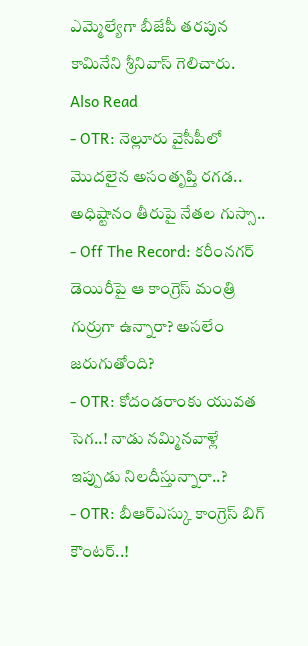ఎమ్మెల్యేగా బీజేపీ తరపున కామినేని శ్రీనివాస్ గెలిచారు.
Also Read
- OTR: నెల్లూరు వైసీపీలో మొదలైన అసంతృప్తి రగడ.. అధిష్టానం తీరుపై నేతల గుస్సా..
- Off The Record: కరీంనగర్ డెయిరీపై ఆ కాంగ్రెస్ మంత్రి గుర్రుగా ఉన్నారా? అసలేం జరుగుతోంది?
- OTR: కోదండరాంకు యువత సెగ..! నాడు నమ్మినవాళ్లే ఇప్పుడు నిలదీస్తున్నారా..?
- OTR: బీఆర్ఎస్కు కాంగ్రెస్ బిగ్ కౌంటర్..!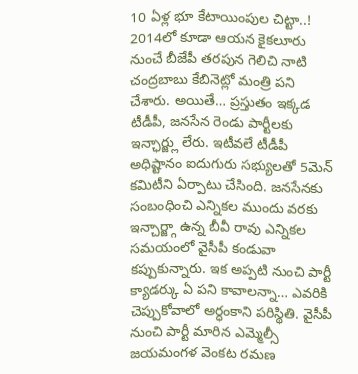10 ఏళ్ల భూ కేటాయింపుల చిట్టా..!
2014లో కూడా ఆయన కైకలూరు నుంచే బీజేపీ తరపున గెలిచి నాటి చంద్రబాబు కేబినెట్లో మంత్రి పని చేశారు. అయితే… ప్రస్తుతం ఇక్కడ టీడీపీ, జనసేన రెండు పార్టీలకు ఇన్ఛార్జ్లు లేరు. ఇటీవలే టీడీపీ అధిష్టానం ఐదుగురు సభ్యులతో 5మెన్ కమిటీని ఏర్పాటు చేసింది. జనసేనకు సంబంధించి ఎన్నికల ముందు వరకు ఇన్చార్జ్గా ఉన్న బీవీ రావు ఎన్నికల సమయంలో వైసీపీ కండువా కప్పుకున్నారు. ఇక అప్పటి నుంచి పార్టీ క్యాడర్కు ఏ పని కావాలన్నా… ఎవరికి చెప్పుకోవాలో అర్ధంకాని పరిస్థితి. వైసీపీ నుంచి పార్టీ మారిన ఎమ్మెల్సీ జయమంగళ వెంకట రమణ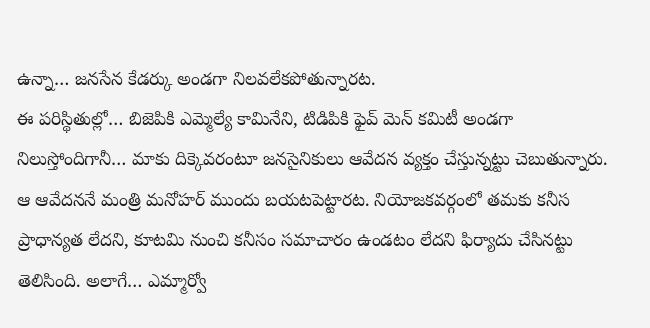ఉన్నా… జనసేన కేడర్కు అండగా నిలవలేకపోతున్నారట.
ఈ పరిస్థితుల్లో… బిజెపికి ఎమ్మెల్యే కామినేని, టిడిపికి ఫైవ్ మెన్ కమిటీ అండగా నిలుస్తోందిగానీ… మాకు దిక్కెవరంటూ జనసైనికులు ఆవేదన వ్యక్తం చేస్తున్నట్టు చెబుతున్నారు. ఆ ఆవేదననే మంత్రి మనోహర్ ముందు బయటపెట్టారట. నియోజకవర్గంలో తమకు కనీస ప్రాధాన్యత లేదని, కూటమి నుంచి కనీసం సమాచారం ఉండటం లేదని ఫిర్యాదు చేసినట్టు తెలిసింది. అలాగే… ఎమ్మార్వో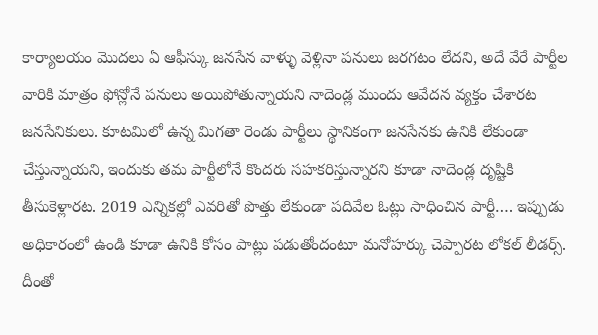కార్యాలయం మొదలు ఏ ఆఫీస్కు జనసేన వాళ్ళు వెళ్లినా పనులు జరగటం లేదని, అదే వేరే పార్టీల వారికి మాత్రం ఫోన్లోనే పనులు అయిపోతున్నాయని నాదెండ్ల ముందు ఆవేదన వ్యక్తం చేశారట జనసేనికులు. కూటమిలో ఉన్న మిగతా రెండు పార్టీలు స్థానికంగా జనసేనకు ఉనికి లేకుండా చేస్తున్నాయని, ఇందుకు తమ పార్టీలోనే కొందరు సహకరిస్తున్నారని కూడా నాదెండ్ల దృష్టికి తీసుకెళ్లారట. 2019 ఎన్నికల్లో ఎవరితో పొత్తు లేకుండా పదివేల ఓట్లు సాధించిన పార్టీ…. ఇప్పుడు అధికారంలో ఉండి కూడా ఉనికి కోసం పాట్లు పడుతోందంటూ మనోహర్కు చెప్పారట లోకల్ లీడర్స్. దీంతో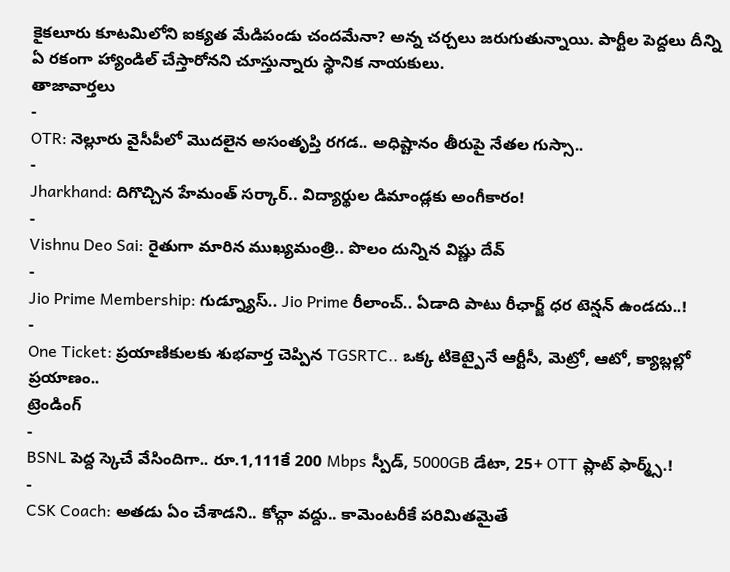కైకలూరు కూటమిలోని ఐక్యత మేడిపండు చందమేనా? అన్న చర్చలు జరుగుతున్నాయి. పార్టీల పెద్దలు దీన్ని ఏ రకంగా హ్యాండిల్ చేస్తారోనని చూస్తున్నారు స్థానిక నాయకులు.
తాజావార్తలు
-
OTR: నెల్లూరు వైసీపీలో మొదలైన అసంతృప్తి రగడ.. అధిష్టానం తీరుపై నేతల గుస్సా..
-
Jharkhand: దిగొచ్చిన హేమంత్ సర్కార్.. విద్యార్థుల డిమాండ్లకు అంగీకారం!
-
Vishnu Deo Sai: రైతుగా మారిన ముఖ్యమంత్రి.. పొలం దున్నిన విష్ణు దేవ్
-
Jio Prime Membership: గుడ్న్యూస్.. Jio Prime రీలాంచ్.. ఏడాది పాటు రీఛార్జ్ ధర టెన్షన్ ఉండదు..!
-
One Ticket: ప్రయాణికులకు శుభవార్త చెప్పిన TGSRTC.. ఒక్క టికెట్పైనే ఆర్టీసీ, మెట్రో, ఆటో, క్యాబ్లల్లో ప్రయాణం..
ట్రెండింగ్
-
BSNL పెద్ద స్కెచే వేసిందిగా.. రూ.1,111కే 200 Mbps స్పీడ్, 5000GB డేటా, 25+ OTT ప్లాట్ ఫార్మ్స్.!
-
CSK Coach: అతడు ఏం చేశాడని.. కోచ్గా వద్దు.. కామెంటరీకే పరిమితమైతే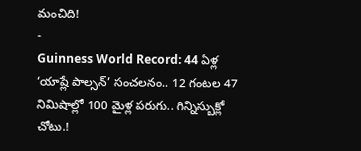మంచిది!
-
Guinness World Record: 44 ఏళ్ల ‘యాష్లే పాల్సన్’ సంచలనం.. 12 గంటల 47 నిమిషాల్లో 100 మైళ్ల పరుగు.. గిన్నిస్బుక్లో చోటు.!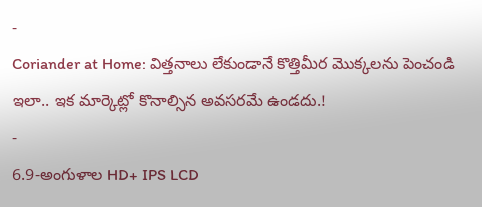-
Coriander at Home: విత్తనాలు లేకుండానే కొత్తిమీర మొక్కలను పెంచండి ఇలా.. ఇక మార్కెట్లో కొనాల్సిన అవసరమే ఉండదు.!
-
6.9-అంగుళాల HD+ IPS LCD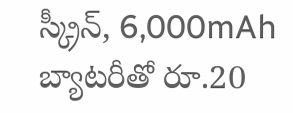స్క్రీన్, 6,000mAh బ్యాటరీతో రూ.20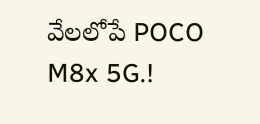వేలలోపే POCO M8x 5G.!